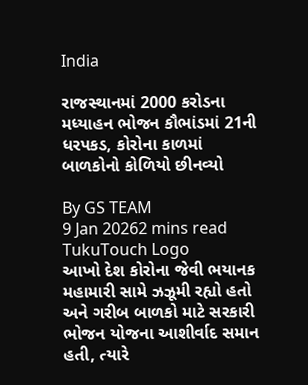India

રાજસ્થાનમાં 2000 કરોડના મધ્યાહન ભોજન કૌભાંડમાં 21ની ધરપકડ, કોરોના કાળમાં બાળકોનો કોળિયો છીનવ્યો

By GS TEAM
9 Jan 20262 mins read
TukuTouch Logo
આખો દેશ કોરોના જેવી ભયાનક મહામારી સામે ઝઝૂમી રહ્યો હતો અને ગરીબ બાળકો માટે સરકારી ભોજન યોજના આશીર્વાદ સમાન હતી, ત્યારે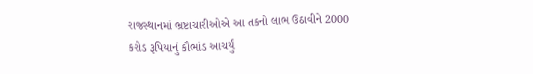રાજસ્થાનમાં ભ્રષ્ટાચારીઓએ આ તકનો લાભ ઉઠાવીને 2000 કરોડ રૂપિયાનું કૌભાંડ આચર્યું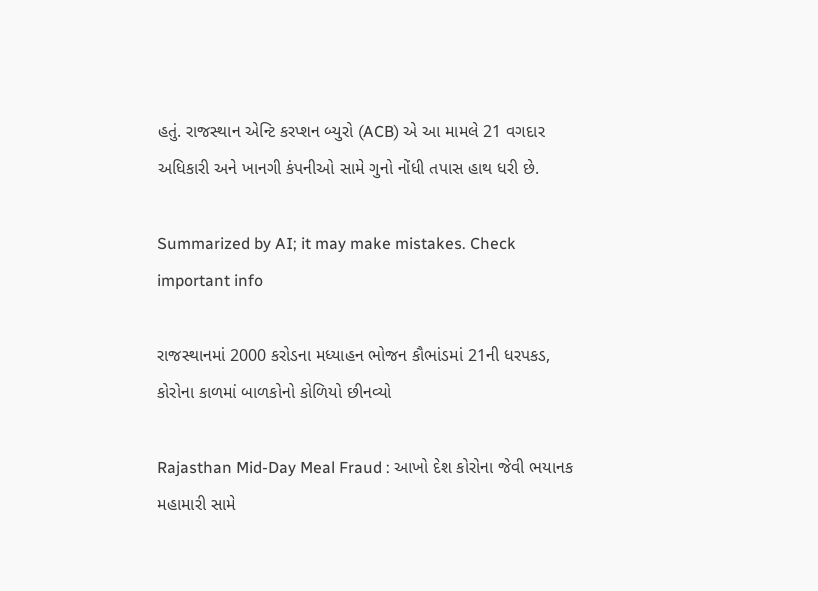હતું. રાજસ્થાન એન્ટિ કરપ્શન બ્યુરો (ACB) એ આ મામલે 21 વગદાર અધિકારી અને ખાનગી કંપનીઓ સામે ગુનો નોંધી તપાસ હાથ ધરી છે.

Summarized by AI; it may make mistakes. Check important info

રાજસ્થાનમાં 2000 કરોડના મધ્યાહન ભોજન કૌભાંડમાં 21ની ધરપકડ, કોરોના કાળમાં બાળકોનો કોળિયો છીનવ્યો

Rajasthan Mid-Day Meal Fraud : આખો દેશ કોરોના જેવી ભયાનક મહામારી સામે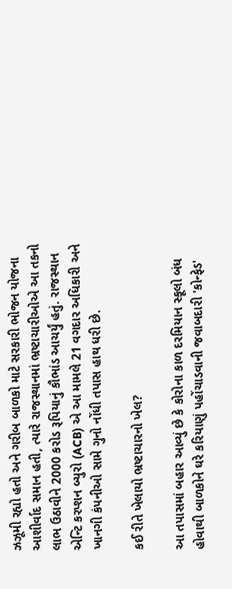ઝઝૂમી રહ્યો હતો અને ગરીબ બાળકો માટે સરકારી ભોજન યોજના આશીર્વાદ સમાન હતી, ત્યારે રાજસ્થાનમાં ભ્રષ્ટાચારીઓએ આ તકનો લાભ ઉઠાવીને 2000 કરોડ રૂપિયાનું કૌભાંડ આચર્યું હતું. રાજસ્થાન એન્ટિ કરપ્શન બ્યુરો (ACB) એ આ મામલે 21 વગદાર અધિકારી અને ખાનગી કંપનીઓ સામે ગુનો નોંધી તપાસ હાથ ધરી છે.

કઈ રીતે ખેલાયો ભ્રષ્ટાચારનો ખેલ?

આ તપાસમાં બહાર આવ્યું છે કે કોરોના કાળ દરમિયાન સ્કૂલો બંધ હોવાથી બાળકોને ઘરે કરિયાણું પહોંચાડવાની જવાબદારી 'કોન્ફેડ'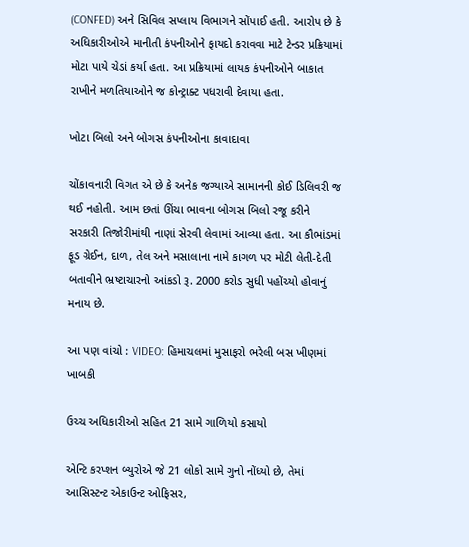(CONFED) અને સિવિલ સપ્લાય વિભાગને સોંપાઈ હતી. આરોપ છે કે અધિકારીઓએ માનીતી કંપનીઓને ફાયદો કરાવવા માટે ટેન્ડર પ્રક્રિયામાં મોટા પાયે ચેડાં કર્યા હતા. આ પ્રક્રિયામાં લાયક કંપનીઓને બાકાત રાખીને મળતિયાઓને જ કોન્ટ્રાક્ટ પધરાવી દેવાયા હતા.

ખોટા બિલો અને બોગસ કંપનીઓના કાવાદાવા

ચોંકાવનારી વિગત એ છે કે અનેક જગ્યાએ સામાનની કોઈ ડિલિવરી જ થઈ નહોતી. આમ છતાં ઊંચા ભાવના બોગસ બિલો રજૂ કરીને સરકારી તિજોરીમાંથી નાણાં સેરવી લેવામાં આવ્યા હતા. આ કૌભાંડમાં ફૂડ ગ્રેઈન, દાળ, તેલ અને મસાલાના નામે કાગળ પર મોટી લેતી-દેતી બતાવીને ભ્રષ્ટાચારનો આંકડો રૂ. 2000 કરોડ સુધી પહોંચ્યો હોવાનું મનાય છે.

આ પણ વાંચો : VIDEO: હિમાચલમાં મુસાફરો ભરેલી બસ ખીણમાં ખાબકી

ઉચ્ચ અધિકારીઓ સહિત 21 સામે ગાળિયો કસાયો

એન્ટિ કરપ્શન બ્યુરોએ જે 21 લોકો સામે ગુનો નોંધ્યો છે, તેમાં આસિસ્ટન્ટ એકાઉન્ટ ઓફિસર,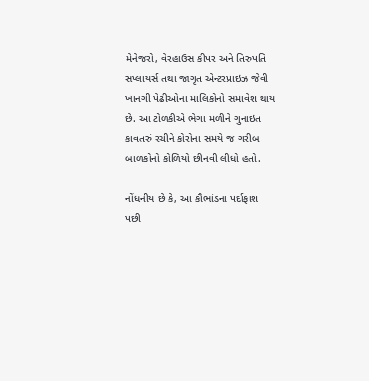મેનેજરો, વેરહાઉસ કીપર અને તિરુપતિ સપ્લાયર્સ તથા જાગૃત એન્ટરપ્રાઇઝ જેવી ખાનગી પેઢીઓના માલિકોનો સમાવેશ થાય છે. આ ટોળકીએ ભેગા મળીને ગુનાઇત કાવતરું રચીને કોરોના સમયે જ ગરીબ બાળકોનો કોળિયો છીનવી લીધો હતો.

નોંધનીય છે કે, આ કૌભાંડના પર્દાફાશ પછી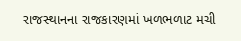રાજસ્થાનના રાજકારણમાં ખળભળાટ મચી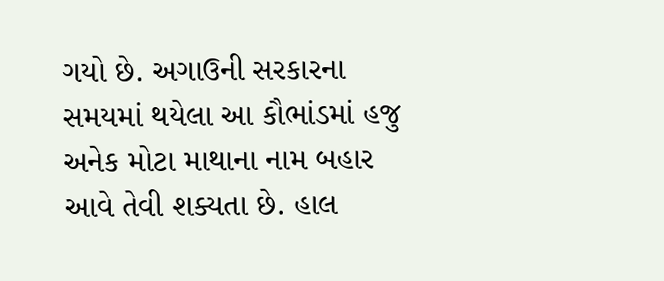ગયો છે. અગાઉની સરકારના સમયમાં થયેલા આ કૌભાંડમાં હજુ અનેક મોટા માથાના નામ બહાર આવે તેવી શક્યતા છે. હાલ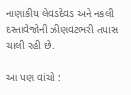નાણાકીય લેવડદેવડ અને નકલી દસ્તાવેજોની ઝીણવટભરી તપાસ ચાલી રહી છે.

આ પણ વાંચો :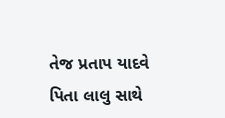તેજ પ્રતાપ યાદવે પિતા લાલુ સાથે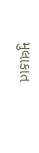મુલાકાત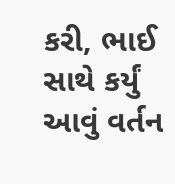કરી, ભાઈ સાથે કર્યું આવું વર્તન